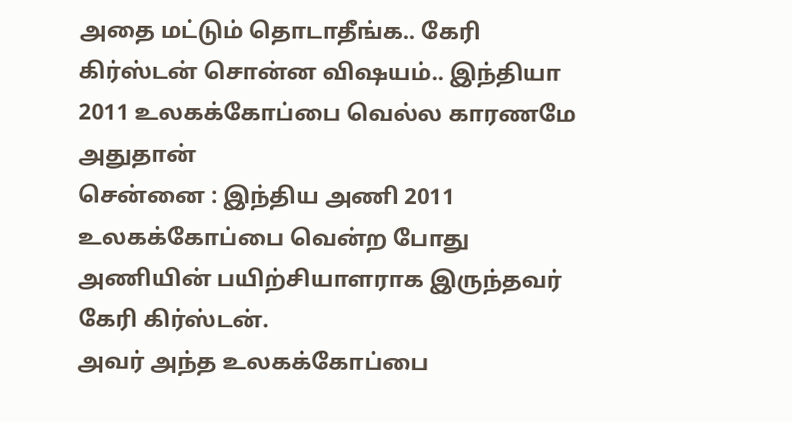அதை மட்டும் தொடாதீங்க.. கேரி கிர்ஸ்டன் சொன்ன விஷயம்.. இந்தியா 2011 உலகக்கோப்பை வெல்ல காரணமே அதுதான்
சென்னை : இந்திய அணி 2011 உலகக்கோப்பை வென்ற போது அணியின் பயிற்சியாளராக இருந்தவர் கேரி கிர்ஸ்டன்.
அவர் அந்த உலகக்கோப்பை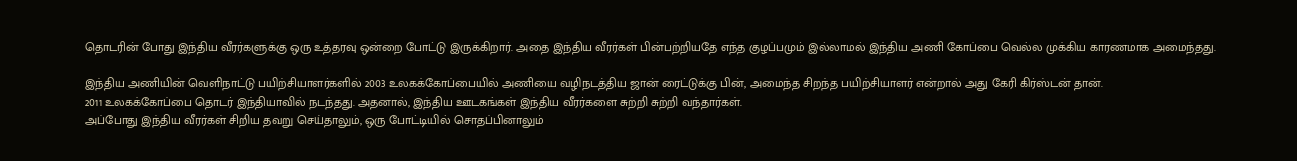தொடரின் போது இந்திய வீரர்களுக்கு ஒரு உத்தரவு ஒன்றை போட்டு இருக்கிறார். அதை இந்திய வீரர்கள் பின்பற்றியதே எந்த குழப்பமும் இல்லாமல் இந்திய அணி கோப்பை வெல்ல முக்கிய காரணமாக அமைந்தது.

இந்திய அணியின் வெளிநாட்டு பயிற்சியாளர்களில் 2003 உலகக்கோப்பையில் அணியை வழிநடத்திய ஜான் ரைட்டுக்கு பின், அமைந்த சிறந்த பயிற்சியாளர் என்றால் அது கேரி கிர்ஸ்டன் தான்.
2011 உலகக்கோப்பை தொடர் இந்தியாவில் நடந்தது. அதனால், இந்திய ஊடகங்கள் இந்திய வீரர்களை சுற்றி சுற்றி வந்தார்கள்.
அப்போது இந்திய வீரர்கள் சிறிய தவறு செய்தாலும், ஒரு போட்டியில் சொதப்பினாலும்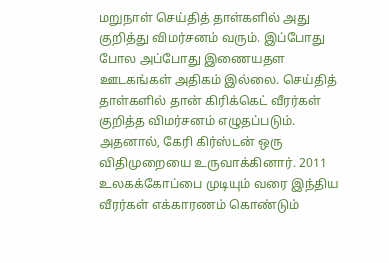மறுநாள் செய்தித் தாள்களில் அது குறித்து விமர்சனம் வரும். இப்போது போல அப்போது இணையதள ஊடகங்கள் அதிகம் இல்லை. செய்தித் தாள்களில் தான் கிரிக்கெட் வீரர்கள் குறித்த விமர்சனம் எழுதப்படும்.
அதனால், கேரி கிர்ஸ்டன் ஒரு விதிமுறையை உருவாக்கினார். 2011 உலகக்கோப்பை முடியும் வரை இந்திய வீரர்கள் எக்காரணம் கொண்டும்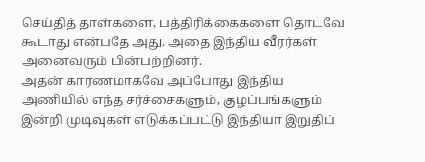செய்தித் தாள்களை, பத்திரிக்கைகளை தொடவே கூடாது என்பதே அது. அதை இந்திய வீரர்கள் அனைவரும் பின்பற்றினர்.
அதன் காரணமாகவே அப்போது இந்திய அணியில் எந்த சர்ச்சைகளும், குழப்பங்களும் இன்றி முடிவுகள் எடுக்கப்பட்டு இந்தியா இறுதிப்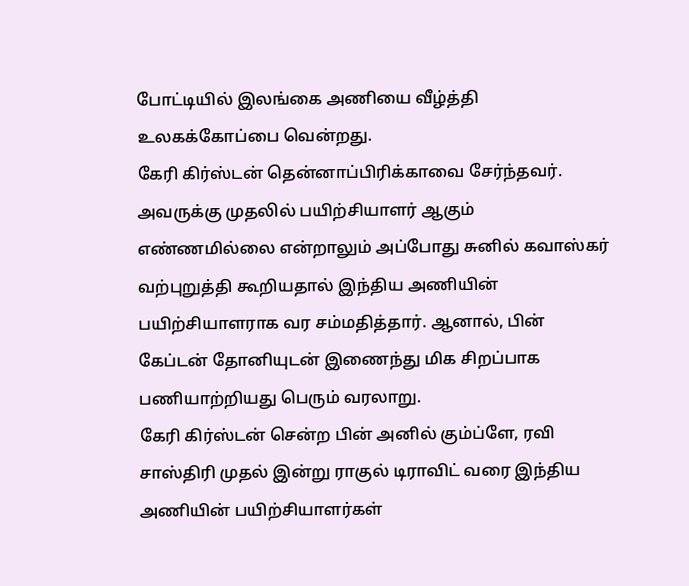போட்டியில் இலங்கை அணியை வீழ்த்தி உலகக்கோப்பை வென்றது.
கேரி கிர்ஸ்டன் தென்னாப்பிரிக்காவை சேர்ந்தவர். அவருக்கு முதலில் பயிற்சியாளர் ஆகும் எண்ணமில்லை என்றாலும் அப்போது சுனில் கவாஸ்கர் வற்புறுத்தி கூறியதால் இந்திய அணியின் பயிற்சியாளராக வர சம்மதித்தார். ஆனால், பின் கேப்டன் தோனியுடன் இணைந்து மிக சிறப்பாக பணியாற்றியது பெரும் வரலாறு.
கேரி கிர்ஸ்டன் சென்ற பின் அனில் கும்ப்ளே, ரவி சாஸ்திரி முதல் இன்று ராகுல் டிராவிட் வரை இந்திய அணியின் பயிற்சியாளர்கள்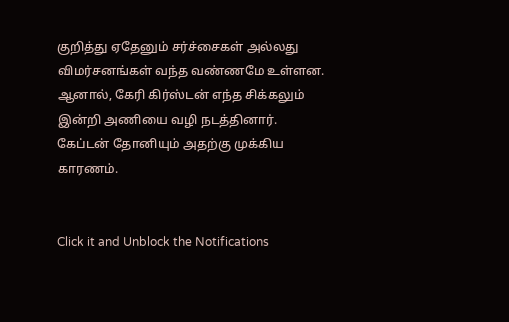குறித்து ஏதேனும் சர்ச்சைகள் அல்லது விமர்சனங்கள் வந்த வண்ணமே உள்ளன. ஆனால், கேரி கிர்ஸ்டன் எந்த சிக்கலும் இன்றி அணியை வழி நடத்தினார். கேப்டன் தோனியும் அதற்கு முக்கிய காரணம்.


Click it and Unblock the Notifications